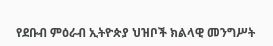የደቡብ ምዕራብ ኢትዮጵያ ህዝቦች ክልላዊ መንግሥት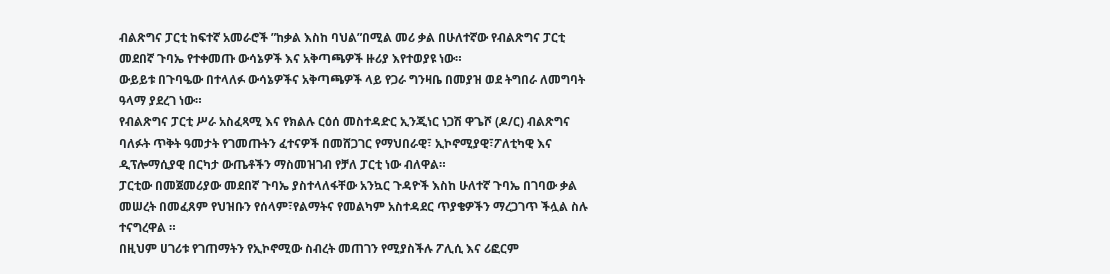ብልጽግና ፓርቲ ከፍተኛ አመራሮች ”ከቃል እስከ ባህል”በሚል መሪ ቃል በሁለተኛው የብልጽግና ፓርቲ መደበኛ ጉባኤ የተቀመጡ ውሳኔዎች እና አቅጣጫዎች ዙሪያ እየተወያዩ ነው።
ውይይቱ በጉባዔው በተላለፉ ውሳኔዎችና አቅጣጫዎች ላይ የጋራ ግንዛቤ በመያዝ ወደ ትግበራ ለመግባት ዓላማ ያደረገ ነው።
የብልጽግና ፓርቲ ሥራ አስፈጻሚ እና የክልሉ ርዕሰ መስተዳድር ኢንጂነር ነጋሽ ዋጌሾ (ዶ/ር) ብልጽግና ባለፉት ጥቅት ዓመታት የገመጡትን ፈተናዎች በመሸጋገር የማህበራዊ፣ ኢኮኖሚያዊ፣ፖለቲካዊ እና ዲፕሎማሲያዊ በርካታ ውጤቶችን ማስመዝገብ የቻለ ፓርቲ ነው ብለዋል።
ፓርቲው በመጀመሪያው መደበኛ ጉባኤ ያስተላለፋቸው አንኳር ጉዳዮች እስከ ሁለተኛ ጉባኤ በገባው ቃል መሠረት በመፈጸም የህዝቡን የሰላም፣የልማትና የመልካም አስተዳደር ጥያቄዎችን ማረጋገጥ ችሏል ስሉ ተናግረዋል ።
በዚህም ሀገሪቱ የገጠማትን የኢኮኖሚው ስብረት መጠገን የሚያስችሉ ፖሊሲ እና ሪፎርም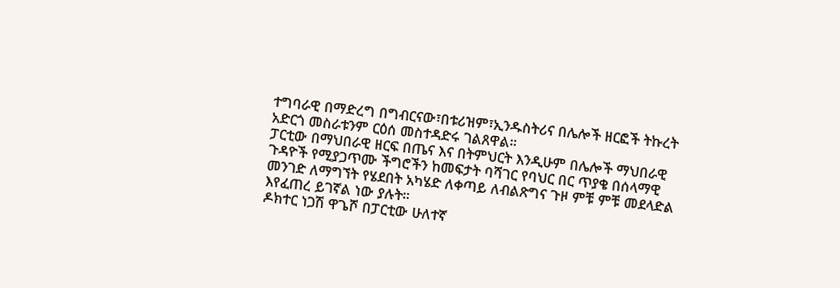ተግባራዊ በማድረግ በግብርናው፣በቱሪዝም፣ኢንዱስትሪና በሌሎች ዘርፎች ትኩረት አድርጎ መስራቱንም ርዕሰ መስተዳድሩ ገልጸዋል።
ፓርቲው በማህበራዊ ዘርፍ በጤና እና በትምህርት እንዲሁም በሌሎች ማህበራዊ ጉዳዮች የሚያጋጥሙ ችግሮችን ከመፍታት ባሻገር የባህር በር ጥያቄ በሰላማዊ መንገድ ለማግኘት የሄደበት አካሄድ ለቀጣይ ለብልጽግና ጉዞ ምቹ ምቹ መደላድል እየፈጠረ ይገኛል ነው ያሉት።
ዶክተር ነጋሽ ዋጌሾ በፓርቲው ሁለተኛ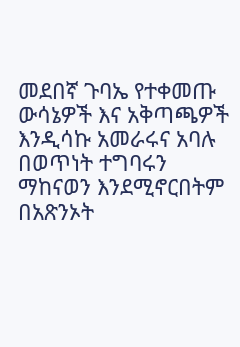መደበኛ ጉባኤ የተቀመጡ ውሳኔዎች እና አቅጣጫዎች እንዲሳኩ አመራሩና አባሉ በወጥነት ተግባሩን ማከናወን እንደሚኖርበትም በአጽንኦት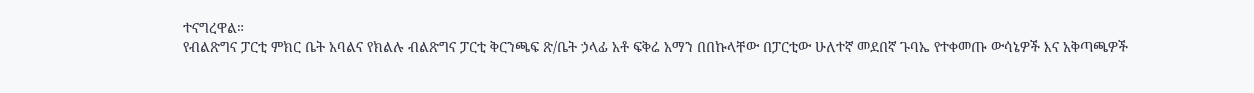ተናግረዋል።
የብልጽግና ፓርቲ ምክር ቤት አባልና የክልሉ ብልጽግና ፓርቲ ቅርንጫፍ ጽ/ቤት ኃላፊ አቶ ፍቅሬ አማን በበኩላቸው በፓርቲው ሁለተኛ መደበኛ ጉባኤ የተቀመጡ ውሳኔዎች እና አቅጣጫዎች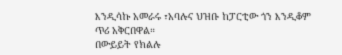እንዲሳኩ አመራሩ ፣አባሉና ህዝቡ ከፓርቲው ጎን እንዲቆም ጥሪ አቅርበዋል።
በውይይት የክልሉ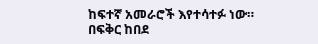ከፍተኛ አመራሮች እየተሳተፉ ነው።
በፍቅር ከበደ